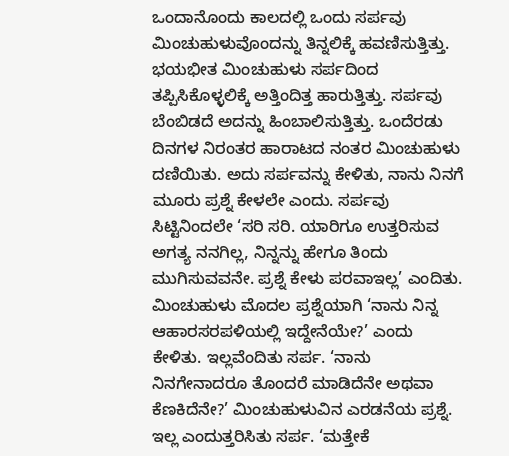ಒಂದಾನೊಂದು ಕಾಲದಲ್ಲಿ ಒಂದು ಸರ್ಪವು ಮಿಂಚುಹುಳುವೊಂದನ್ನು ತಿನ್ನಲಿಕ್ಕೆ ಹವಣಿಸುತ್ತಿತ್ತು. ಭಯಭೀತ ಮಿಂಚುಹುಳು ಸರ್ಪದಿಂದ ತಪ್ಪಿಸಿಕೊಳ್ಳಲಿಕ್ಕೆ ಅತ್ತಿಂದಿತ್ತ ಹಾರುತ್ತಿತ್ತು. ಸರ್ಪವು ಬೆಂಬಿಡದೆ ಅದನ್ನು ಹಿಂಬಾಲಿಸುತ್ತಿತ್ತು. ಒಂದೆರಡು ದಿನಗಳ ನಿರಂತರ ಹಾರಾಟದ ನಂತರ ಮಿಂಚುಹುಳು ದಣಿಯಿತು. ಅದು ಸರ್ಪವನ್ನು ಕೇಳಿತು, ನಾನು ನಿನಗೆ ಮೂರು ಪ್ರಶ್ನೆ ಕೇಳಲೇ ಎಂದು. ಸರ್ಪವು ಸಿಟ್ಟಿನಿಂದಲೇ ‘ಸರಿ ಸರಿ. ಯಾರಿಗೂ ಉತ್ತರಿಸುವ ಅಗತ್ಯ ನನಗಿಲ್ಲ, ನಿನ್ನನ್ನು ಹೇಗೂ ತಿಂದು ಮುಗಿಸುವವನೇ. ಪ್ರಶ್ನೆ ಕೇಳು ಪರವಾಇಲ್ಲ’ ಎಂದಿತು. ಮಿಂಚುಹುಳು ಮೊದಲ ಪ್ರಶ್ನೆಯಾಗಿ ‘ನಾನು ನಿನ್ನ ಆಹಾರಸರಪಳಿಯಲ್ಲಿ ಇದ್ದೇನೆಯೇ?’ ಎಂದು ಕೇಳಿತು. ಇಲ್ಲವೆಂದಿತು ಸರ್ಪ. ‘ನಾನು ನಿನಗೇನಾದರೂ ತೊಂದರೆ ಮಾಡಿದೆನೇ ಅಥವಾ ಕೆಣಕಿದೆನೇ?’ ಮಿಂಚುಹುಳುವಿನ ಎರಡನೆಯ ಪ್ರಶ್ನೆ. ಇಲ್ಲ ಎಂದುತ್ತರಿಸಿತು ಸರ್ಪ. ‘ಮತ್ತೇಕೆ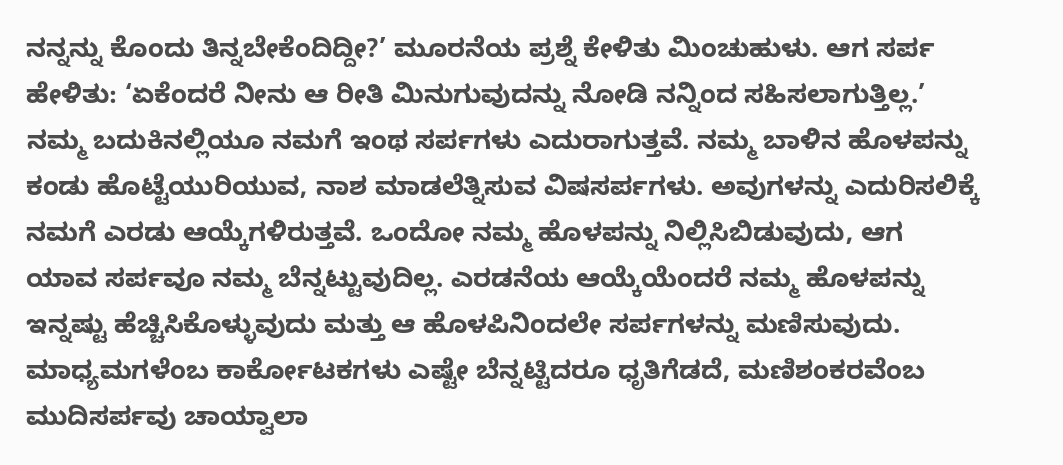ನನ್ನನ್ನು ಕೊಂದು ತಿನ್ನಬೇಕೆಂದಿದ್ದೀ?’ ಮೂರನೆಯ ಪ್ರಶ್ನೆ ಕೇಳಿತು ಮಿಂಚುಹುಳು. ಆಗ ಸರ್ಪ ಹೇಳಿತು: ‘ಏಕೆಂದರೆ ನೀನು ಆ ರೀತಿ ಮಿನುಗುವುದನ್ನು ನೋಡಿ ನನ್ನಿಂದ ಸಹಿಸಲಾಗುತ್ತಿಲ್ಲ.’
ನಮ್ಮ ಬದುಕಿನಲ್ಲಿಯೂ ನಮಗೆ ಇಂಥ ಸರ್ಪಗಳು ಎದುರಾಗುತ್ತವೆ. ನಮ್ಮ ಬಾಳಿನ ಹೊಳಪನ್ನು ಕಂಡು ಹೊಟ್ಟೆಯುರಿಯುವ, ನಾಶ ಮಾಡಲೆತ್ನಿಸುವ ವಿಷಸರ್ಪಗಳು. ಅವುಗಳನ್ನು ಎದುರಿಸಲಿಕ್ಕೆ ನಮಗೆ ಎರಡು ಆಯ್ಕೆಗಳಿರುತ್ತವೆ. ಒಂದೋ ನಮ್ಮ ಹೊಳಪನ್ನು ನಿಲ್ಲಿಸಿಬಿಡುವುದು, ಆಗ ಯಾವ ಸರ್ಪವೂ ನಮ್ಮ ಬೆನ್ನಟ್ಟುವುದಿಲ್ಲ. ಎರಡನೆಯ ಆಯ್ಕೆಯೆಂದರೆ ನಮ್ಮ ಹೊಳಪನ್ನು ಇನ್ನಷ್ಟು ಹೆಚ್ಚಿಸಿಕೊಳ್ಳುವುದು ಮತ್ತು ಆ ಹೊಳಪಿನಿಂದಲೇ ಸರ್ಪಗಳನ್ನು ಮಣಿಸುವುದು. ಮಾಧ್ಯಮಗಳೆಂಬ ಕಾರ್ಕೋಟಕಗಳು ಎಷ್ಟೇ ಬೆನ್ನಟ್ಟಿದರೂ ಧೃತಿಗೆಡದೆ, ಮಣಿಶಂಕರವೆಂಬ ಮುದಿಸರ್ಪವು ಚಾಯ್ವಾಲಾ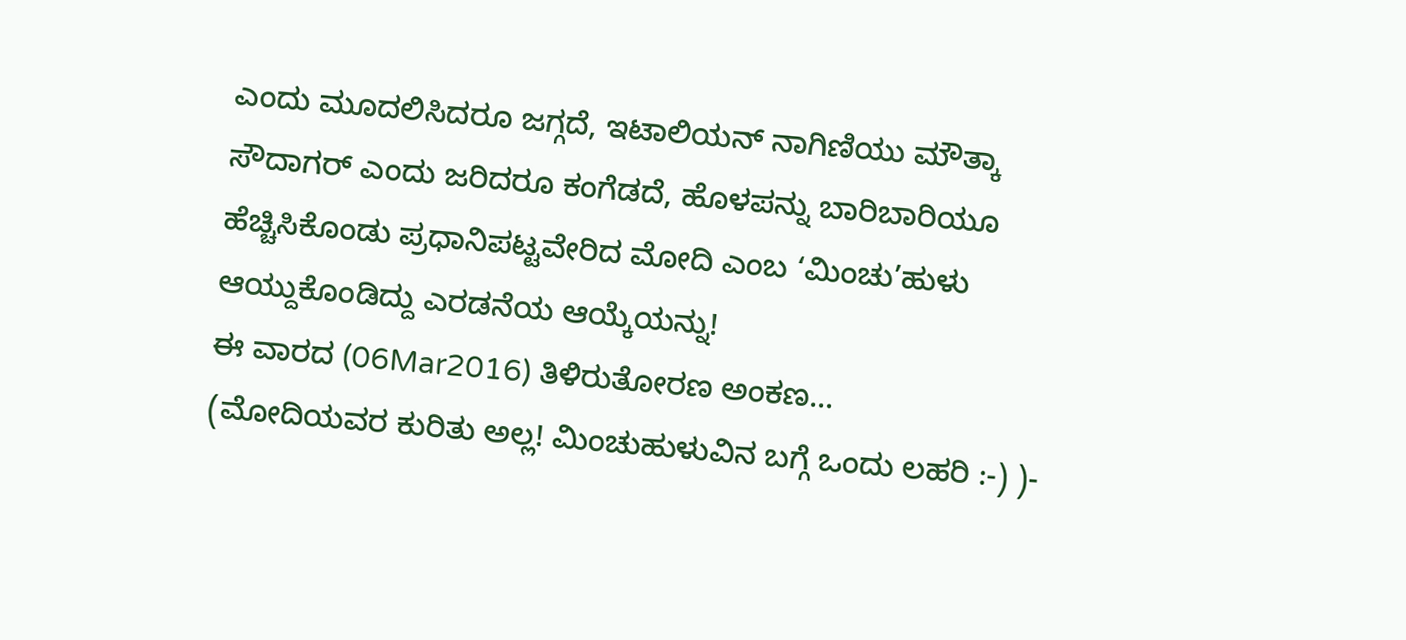ಎಂದು ಮೂದಲಿಸಿದರೂ ಜಗ್ಗದೆ, ಇಟಾಲಿಯನ್ ನಾಗಿಣಿಯು ಮೌತ್ಕಾ ಸೌದಾಗರ್ ಎಂದು ಜರಿದರೂ ಕಂಗೆಡದೆ, ಹೊಳಪನ್ನು ಬಾರಿಬಾರಿಯೂ ಹೆಚ್ಚಿಸಿಕೊಂಡು ಪ್ರಧಾನಿಪಟ್ಟವೇರಿದ ಮೋದಿ ಎಂಬ ‘ಮಿಂಚು’ಹುಳು ಆಯ್ದುಕೊಂಡಿದ್ದು ಎರಡನೆಯ ಆಯ್ಕೆಯನ್ನು!
ಈ ವಾರದ (06Mar2016) ತಿಳಿರುತೋರಣ ಅಂಕಣ...
(ಮೋದಿಯವರ ಕುರಿತು ಅಲ್ಲ! ಮಿಂಚುಹುಳುವಿನ ಬಗ್ಗೆ ಒಂದು ಲಹರಿ :-) )-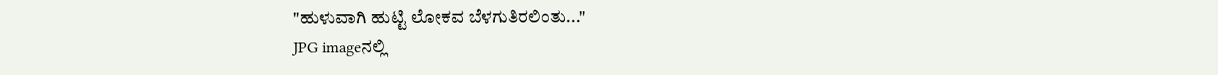"ಹುಳುವಾಗಿ ಹುಟ್ಟಿ ಲೋಕವ ಬೆಳಗುತಿರಲಿಂತು..."
JPG imageನಲ್ಲಿ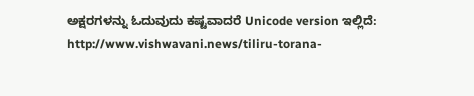ಅಕ್ಷರಗಳನ್ನು ಓದುವುದು ಕಷ್ಟವಾದರೆ Unicode version ಇಲ್ಲಿದೆ:
http://www.vishwavani.news/tiliru-torana-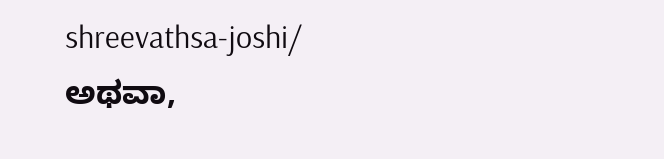shreevathsa-joshi/
ಅಥವಾ,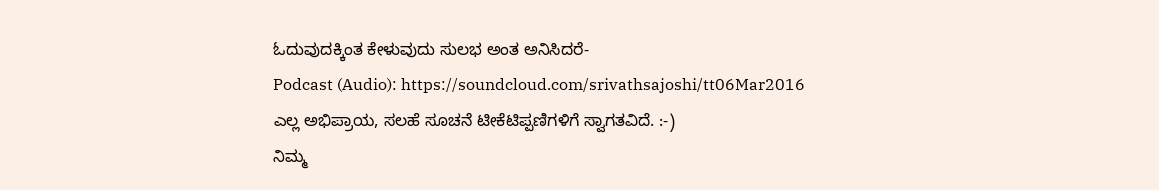ಓದುವುದಕ್ಕಿಂತ ಕೇಳುವುದು ಸುಲಭ ಅಂತ ಅನಿಸಿದರೆ-
Podcast (Audio): https://soundcloud.com/srivathsajoshi/tt06Mar2016
ಎಲ್ಲ ಅಭಿಪ್ರಾಯ, ಸಲಹೆ ಸೂಚನೆ ಟೀಕೆಟಿಪ್ಪಣಿಗಳಿಗೆ ಸ್ವಾಗತವಿದೆ. :-)
ನಿಮ್ಮ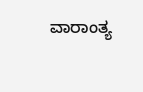ವಾರಾಂತ್ಯ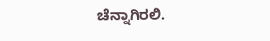ಚೆನ್ನಾಗಿರಲಿ.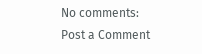No comments:
Post a Comment